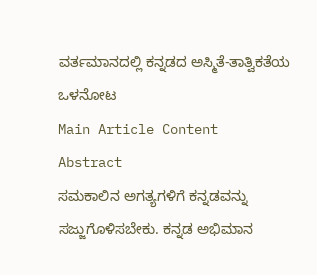ವರ್ತಮಾನದಲ್ಲಿ ಕನ್ನಡದ ಅಸ್ಮಿತೆ-ತಾತ್ವಿಕತೆಯ ಒಳನೋಟ
Main Article Content
Abstract
ಸಮಕಾಲಿನ ಅಗತ್ಯಗಳಿಗೆ ಕನ್ನಡವನ್ನು ಸಜ್ಜುಗೊಳಿಸಬೇಕು. ಕನ್ನಡ ಅಭಿಮಾನ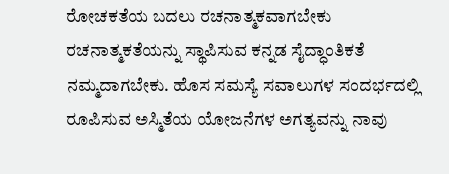ರೋಚಕತೆಯ ಬದಲು ರಚನಾತ್ಮಕವಾಗಬೇಕು ರಚನಾತ್ಮಕತೆಯನ್ನು ಸ್ಥಾಪಿಸುವ ಕನ್ನಡ ಸೈದ್ಧಾಂತಿಕತೆ ನಮ್ಮದಾಗಬೇಕು. ಹೊಸ ಸಮಸ್ಯೆ ಸವಾಲುಗಳ ಸಂದರ್ಭದಲ್ಲಿ ರೂಪಿಸುವ ಅಸ್ಮಿತೆಯ ಯೋಜನೆಗಳ ಅಗತ್ಯವನ್ನು ನಾವು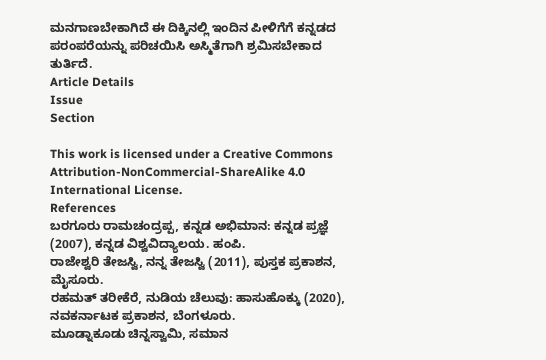ಮನಗಾಣಬೇಕಾಗಿದೆ ಈ ದಿಕ್ಕಿನಲ್ಲಿ ಇಂದಿನ ಪೀಳಿಗೆಗೆ ಕನ್ನಡದ ಪರಂಪರೆಯನ್ನು ಪರಿಚಯಿಸಿ ಅಸ್ಮಿತೆಗಾಗಿ ಶ್ರಮಿಸಬೇಕಾದ ತುರ್ತಿದೆ.
Article Details
Issue
Section

This work is licensed under a Creative Commons Attribution-NonCommercial-ShareAlike 4.0 International License.
References
ಬರಗೂರು ರಾಮಚಂದ್ರಪ್ಪ, ಕನ್ನಡ ಅಭಿಮಾನ: ಕನ್ನಡ ಪ್ರಜ್ಞೆ (2007), ಕನ್ನಡ ವಿಶ್ವವಿದ್ಯಾಲಯ. ಹಂಪಿ.
ರಾಜೇಶ್ವರಿ ತೇಜಸ್ವಿ, ನನ್ನ ತೇಜಸ್ವಿ (2011), ಪುಸ್ತಕ ಪ್ರಕಾಶನ, ಮೈಸೂರು.
ರಹಮತ್ ತರೀಕೆರೆ, ನುಡಿಯ ಚೆಲುವು: ಹಾಸುಹೊಕ್ಕು (2020), ನವಕರ್ನಾಟಕ ಪ್ರಕಾಶನ, ಬೆಂಗಳೂರು.
ಮೂಡ್ನಾಕೂಡು ಚಿನ್ನಸ್ವಾಮಿ, ಸಮಾನ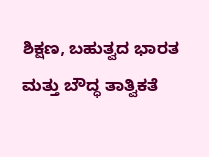ಶಿಕ್ಷಣ, ಬಹುತ್ವದ ಭಾರತ ಮತ್ತು ಬೌದ್ಧ ತಾತ್ವಿಕತೆ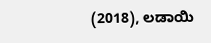(2018), ಲಡಾಯಿ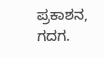ಪ್ರಕಾಶನ, ಗದಗ.